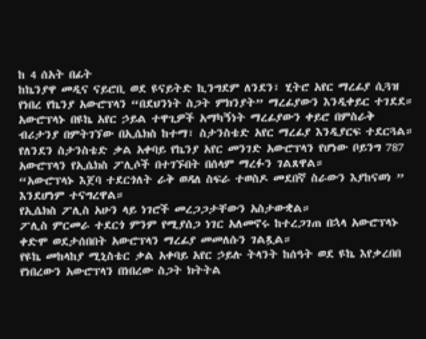ከ 4 ሰአት በፊት
ከኬንያዋ መዲና ናይሮቢ ወደ ዩናይትድ ኪንግደም ለንደን፣ ሂትሮ አየር ማረፊያ ሲጓዝ የነበረ የኬንያ አውሮፕላን “በደህንነት ስጋት ምክንያት” ማረፊያውን እንዲቀይር ተገደደ።
አውሮፕላኑ በዩኬ አየር ኃይል ተዋጊዎች አማካኝነት ማረፊያውን ቀይሮ በምስራቅ ብሪታንያ በምትገኘው በኢሴክስ ከተማ፣ ስታንስቴድ አየር ማረፊያ እንዲያርፍ ተደርጓል።
የለንደን ስታንስቴድ ቃል አቀባይ የኬንያ አየር መንገድ አውሮፕላን የሆነው ቦይንግ 787 አውሮፕላን የኢሴክስ ፖሊሶች በተገኙበት በሰላም ማረፉን ገልጸዋል።
“አውሮፕላኑ እጀባ ተደርጎለት ራቅ ወዳለ ስፍራ ተወስዶ መደበኛ ስራውን እያከናወነ ” እንደሆነም ተናግረዋል።
የኢሴክስ ፖሊስ አሁን ላይ ነገሮች መረጋጋታቸውን አስታውቋል።
ፖሊስ ምርመራ ተደርጎ ምንም የሚያሰጋ ነገር አለመኖሩ ከተረጋገጠ በኋላ አውሮፕላኑ ቀድሞ ወደታሰበበት አውሮፕላን ማረፊያ መመለሱን ገልጿል።
የዩኬ መከላከያ ሚኒስቴር ቃል አቀባይ አየር ኃይሉ ትላንት ከሰዓት ወደ ዩኬ እየቃረበበ የነበረውን አውሮፕላን በነበረው ስጋት ክትትል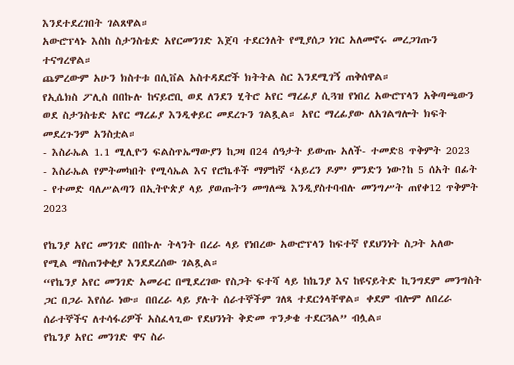እንደተደረገበት ገልጸዋል።
አውሮፕላኑ እስከ ስታንስቴድ አየርመንገድ እጀባ ተደርጎለት የሚያሰጋ ነገር አለመኖሩ መረጋገጡን ተናግረዋል።
ጨምረውም አሁን ክስተቱ በሲቨል አስተዳደሮች ክትትል ስር እንደሚገኝ ጠቅሰዋል።
የኢሴክስ ፖሊስ በበኩሉ ከናይሮቢ ወደ ለንደን ሂትሮ አየር ማረፊያ ሲጓዝ የነበረ አውሮፕላን አቅጣጫውን ወደ ስታንስቴድ አየር ማረፊያ እንዲቀይር መደረጉን ገልጿል። አየር ማረፊያው ለአገልግሎት ክፍት መደረጉንም አንስቷል።
- እስራኤል 1.1 ሚሊዮን ፍልስጥኤማውያን ከጋዛ በ24 ሰዓታት ይውጡ አለች- ተመድ8 ጥቅምት 2023
- እስራኤል የምትመካበት የሚሳኤል እና የሮኬቶች ማምከኛ ‘አይረን ዶም’ ምንድን ነው?ከ 5 ሰአት በፊት
- የተመድ ባለሥልጣን በኢትዮጵያ ላይ ያወጡትን መግለጫ እንዲያስተባብሉ መንግሥት ጠየቀ12 ጥቅምት 2023

የኬንያ አየር መንገድ በበኩሉ ትላንት በረራ ላይ የነበረው አውሮፕላን ከፍተኛ የደህንነት ስጋት አለው የሚል ማስጠንቀቂያ እንደደረሰው ገልጿል።
“የኬንያ አየር መንገድ አመራር በሚደረገው የስጋት ፍተሻ ላይ ከኬንያ እና ከዩናይትድ ኪንግደም መንግስት ጋር በጋራ እየሰራ ነው። በበረራ ላይ ያሉት ሰራተኞችም ገለጻ ተደርጎላቸዋል። ቀደም ብሎም ለበረራ ሰራተኞችና ለተሳፋሪዎች አስፈላጊው የደህንነት ቅድመ ጥንቃቄ ተደርጓል” ብሏል።
የኬንያ አየር መንገድ ዋና ስራ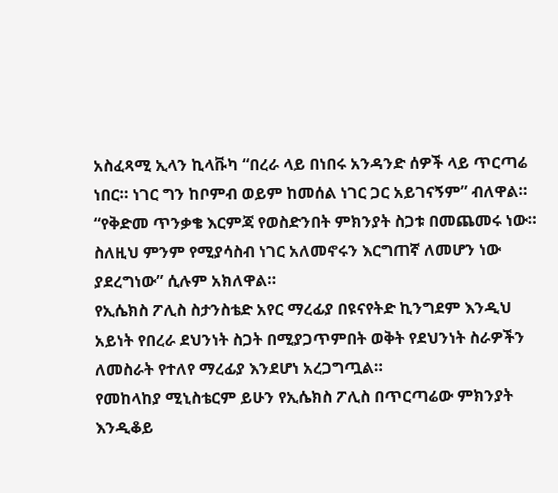አስፈጻሚ ኢላን ኪላቩካ “በረራ ላይ በነበሩ አንዳንድ ሰዎች ላይ ጥርጣሬ ነበር። ነገር ግን ከቦምብ ወይም ከመሰል ነገር ጋር አይገናኝም” ብለዋል።
“የቅድመ ጥንቃቄ እርምጃ የወስድንበት ምክንያት ስጋቱ በመጨመሩ ነው። ስለዚህ ምንም የሚያሳስብ ነገር አለመኖሩን እርግጠኛ ለመሆን ነው ያደረግነው” ሲሉም አክለዋል።
የኢሴክስ ፖሊስ ስታንስቴድ አየር ማረፊያ በዩናየትድ ኪንግደም እንዲህ አይነት የበረራ ደህንነት ስጋት በሚያጋጥምበት ወቅት የደህንነት ስራዎችን ለመስራት የተለየ ማረፊያ እንደሆነ አረጋግጧል።
የመከላከያ ሚኒስቴርም ይሁን የኢሴክስ ፖሊስ በጥርጣሬው ምክንያት እንዲቆይ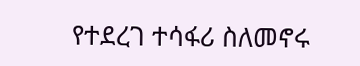የተደረገ ተሳፋሪ ስለመኖሩ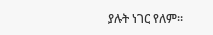ያሉት ነገር የለም።